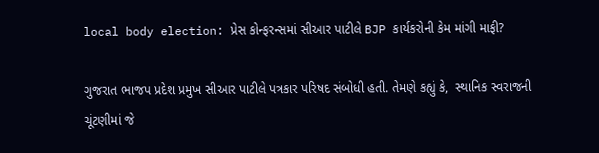local body election: પ્રેસ કોન્ફરન્સમાં સીઆર પાટીલે BJP કાર્યકરોની કેમ માંગી માફી?

ગુજરાત ભાજપ પ્રદેશ પ્રમુખ સીઆર પાટીલે પત્રકાર પરિષદ સંબોધી હતી. તેમણે કહ્યું કે,  સ્થાનિક સ્વરાજની ચૂંટણીમાં જે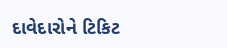દાવેદારોને ટિકિટ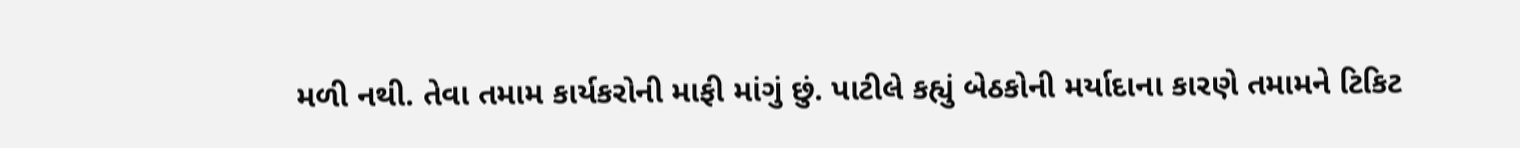મળી નથી. તેવા તમામ કાર્યકરોની માફી માંગું છું. પાટીલે કહ્યું બેઠકોની મર્યાદાના કારણે તમામને ટિકિટ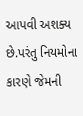આપવી અશક્ય છે.પરંતુ નિયમોના કારણે જેમની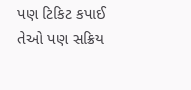પણ ટિકિટ કપાઈ તેઓ પણ સક્રિય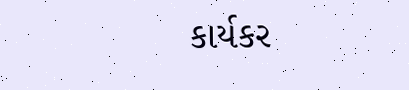કાર્યકર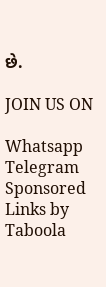છે.

JOIN US ON

Whatsapp
Telegram
Sponsored Links by Taboola